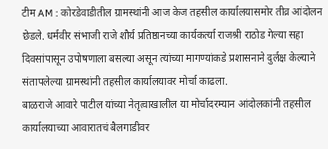टीम AM : कोरडेवाडीतील ग्रामस्थांनी आज केज तहसील कार्यालयासमोर तीव्र आंदोलन छेडले. धर्मवीर संभाजी राजे शौर्य प्रतिष्ठानच्या कार्यकर्त्या राजश्री राठोड गेल्या सहा दिवसांपासून उपोषणाला बसल्या असून त्यांच्या मागण्यांकडे प्रशासनाने दुर्लक्ष केल्याने संतापलेल्या ग्रामस्थांनी तहसील कार्यालयावर मोर्चा काढला.
बाळराजे आवारे पाटील यांच्या नेतृत्वाखालील या मोर्चादरम्यान आंदोलकांनी तहसील कार्यालयाच्या आवारातचं बैलगाडीवर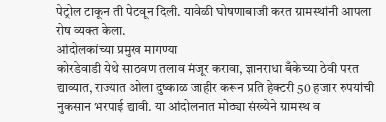पेट्रोल टाकून ती पेटवून दिली. यावेळी घोषणाबाजी करत ग्रामस्थांनी आपला रोष व्यक्त केला.
आंदोलकांच्या प्रमुख मागण्या
कोरडेवाडी येथे साठवण तलाव मंजूर करावा, ज्ञानराधा बँकेच्या ठेवी परत द्याव्यात, राज्यात ओला दुष्काळ जाहीर करून प्रति हेक्टरी 50 हजार रुपयांची नुकसान भरपाई द्यावी. या आंदोलनात मोठ्या संख्येने ग्रामस्थ व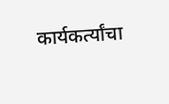कार्यकर्त्यांचा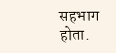सहभाग होता.